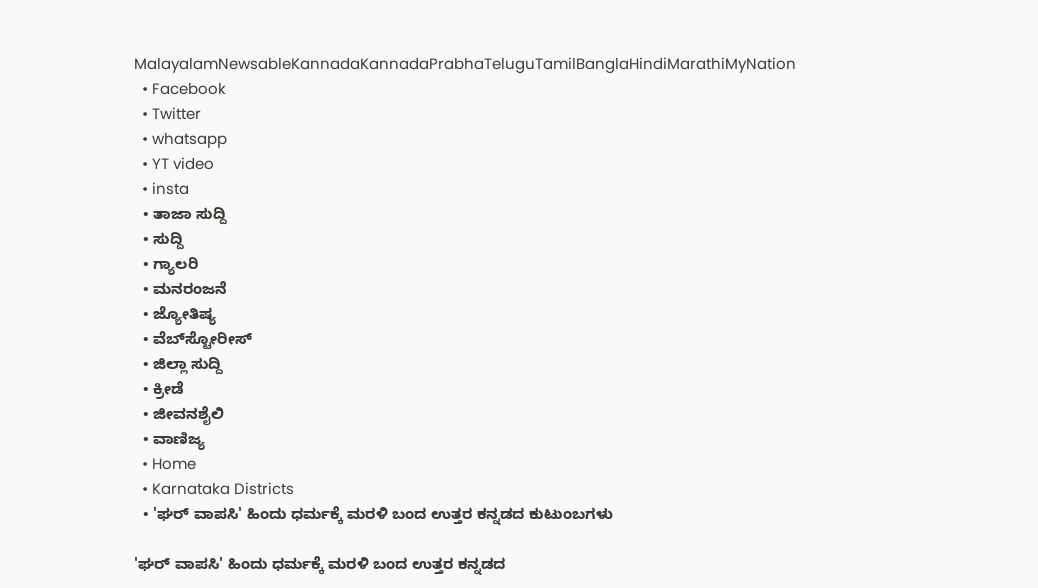MalayalamNewsableKannadaKannadaPrabhaTeluguTamilBanglaHindiMarathiMyNation
  • Facebook
  • Twitter
  • whatsapp
  • YT video
  • insta
  • ತಾಜಾ ಸುದ್ದಿ
  • ಸುದ್ದಿ
  • ಗ್ಯಾಲರಿ
  • ಮನರಂಜನೆ
  • ಜ್ಯೋತಿಷ್ಯ
  • ವೆಬ್‌ಸ್ಟೋರೀಸ್
  • ಜಿಲ್ಲಾ ಸುದ್ದಿ
  • ಕ್ರೀಡೆ
  • ಜೀವನಶೈಲಿ
  • ವಾಣಿಜ್ಯ
  • Home
  • Karnataka Districts
  • 'ಘರ್ ವಾಪಸಿ' ಹಿಂದು ಧರ್ಮಕ್ಕೆ ಮರಳಿ ಬಂದ ಉತ್ತರ ಕನ್ನಡದ ಕುಟುಂಬಗಳು

'ಘರ್ ವಾಪಸಿ' ಹಿಂದು ಧರ್ಮಕ್ಕೆ ಮರಳಿ ಬಂದ ಉತ್ತರ ಕನ್ನಡದ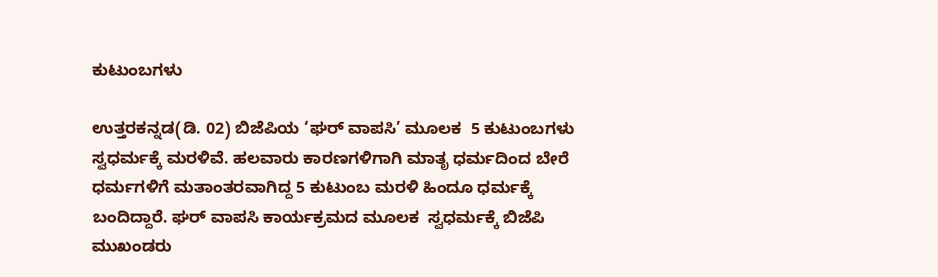ಕುಟುಂಬಗಳು

ಉತ್ತರಕನ್ನಡ(ಡಿ. 02) ಬಿಜೆಪಿಯ ‘ಘರ್ ವಾಪಸಿ’ ಮೂಲಕ  5 ಕುಟುಂಬಗಳು ಸ್ವಧರ್ಮಕ್ಕೆ ಮರಳಿವೆ. ಹಲವಾರು ಕಾರಣಗಳಿಗಾಗಿ ಮಾತೃ ಧರ್ಮದಿಂದ ಬೇರೆ ಧರ್ಮಗಳಿಗೆ ಮತಾಂತರವಾಗಿದ್ದ 5 ಕುಟುಂಬ ಮರಳಿ ಹಿಂದೂ ಧರ್ಮಕ್ಕೆ ಬಂದಿದ್ದಾರೆ. ಘರ್ ವಾಪಸಿ ಕಾರ್ಯಕ್ರಮದ ಮೂಲಕ  ಸ್ವಧರ್ಮಕ್ಕೆ ಬಿಜೆಪಿ ಮುಖಂಡರು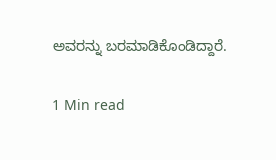ಅವರನ್ನು ಬರಮಾಡಿಕೊಂಡಿದ್ದಾರೆ.

1 Min read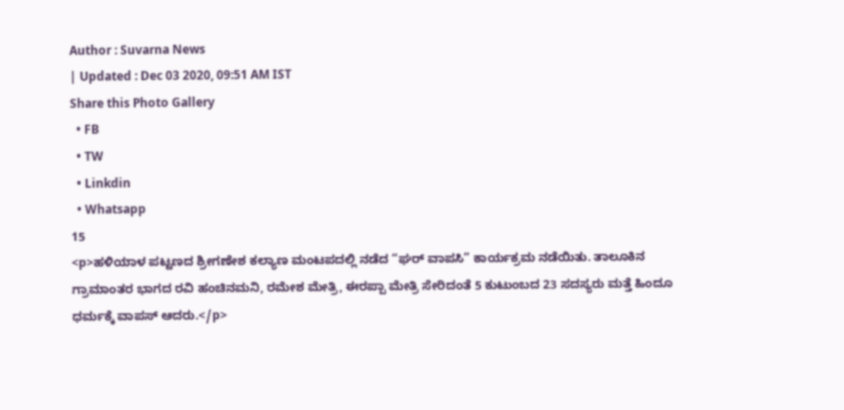Author : Suvarna News
| Updated : Dec 03 2020, 09:51 AM IST
Share this Photo Gallery
  • FB
  • TW
  • Linkdin
  • Whatsapp
15
<p>ಹಳಿಯಾಳ ಪಟ್ಟಣದ ಶ್ರೀಗಣೇಶ ಕಲ್ಯಾಣ ಮಂಟಪದಲ್ಲಿ ನಡೆದ “ಘರ್ ವಾಪಸಿ” ಕಾರ್ಯಕ್ರಮ ನಡೆಯಿತು. ತಾಲೂಕಿನ ಗ್ರಾಮಾಂತರ ಭಾಗದ ರವಿ ಹಂಚಿನಮನಿ, ರಮೇಶ ಮೇತ್ರಿ, ಈರಪ್ಪಾ ಮೇತ್ರಿ ಸೇರಿದಂತೆ 5 ಕುಟುಂಬದ 23 ಸದಸ್ಯರು ಮತ್ತೆ ಹಿಂದೂ ಧರ್ಮಕ್ಕೆ ವಾಪಸ್ ಆದರು.</p>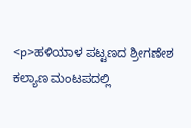<p>ಹಳಿಯಾಳ ಪಟ್ಟಣದ ಶ್ರೀಗಣೇಶ ಕಲ್ಯಾಣ ಮಂಟಪದಲ್ಲಿ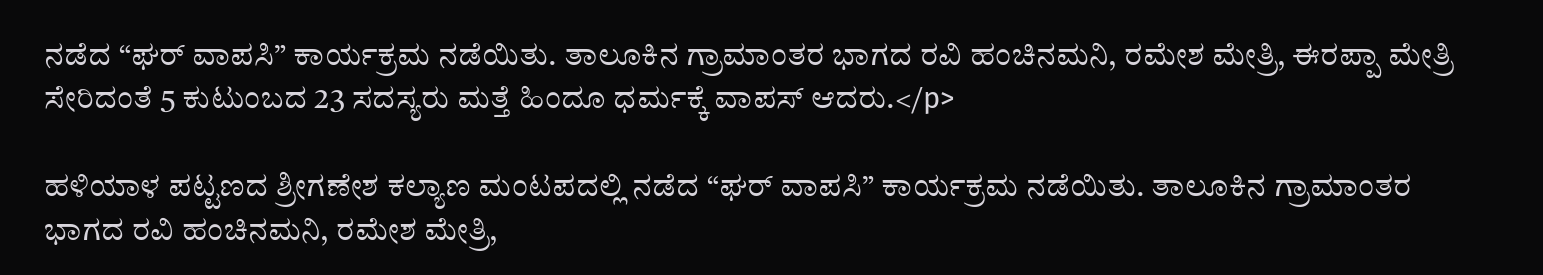ನಡೆದ “ಘರ್ ವಾಪಸಿ” ಕಾರ್ಯಕ್ರಮ ನಡೆಯಿತು. ತಾಲೂಕಿನ ಗ್ರಾಮಾಂತರ ಭಾಗದ ರವಿ ಹಂಚಿನಮನಿ, ರಮೇಶ ಮೇತ್ರಿ, ಈರಪ್ಪಾ ಮೇತ್ರಿ ಸೇರಿದಂತೆ 5 ಕುಟುಂಬದ 23 ಸದಸ್ಯರು ಮತ್ತೆ ಹಿಂದೂ ಧರ್ಮಕ್ಕೆ ವಾಪಸ್ ಆದರು.</p>

ಹಳಿಯಾಳ ಪಟ್ಟಣದ ಶ್ರೀಗಣೇಶ ಕಲ್ಯಾಣ ಮಂಟಪದಲ್ಲಿ ನಡೆದ “ಘರ್ ವಾಪಸಿ” ಕಾರ್ಯಕ್ರಮ ನಡೆಯಿತು. ತಾಲೂಕಿನ ಗ್ರಾಮಾಂತರ ಭಾಗದ ರವಿ ಹಂಚಿನಮನಿ, ರಮೇಶ ಮೇತ್ರಿ,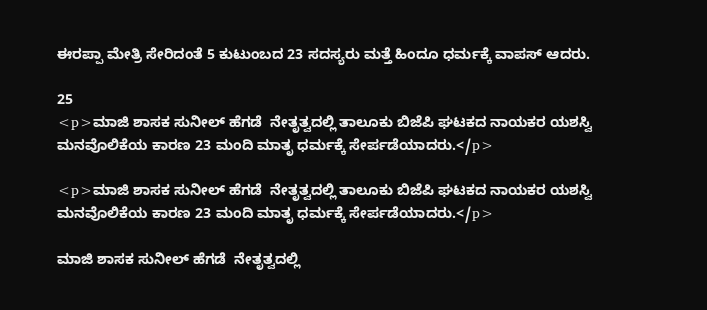ಈರಪ್ಪಾ ಮೇತ್ರಿ ಸೇರಿದಂತೆ 5 ಕುಟುಂಬದ 23 ಸದಸ್ಯರು ಮತ್ತೆ ಹಿಂದೂ ಧರ್ಮಕ್ಕೆ ವಾಪಸ್ ಆದರು.

25
<p>ಮಾಜಿ ಶಾಸಕ ಸುನೀಲ್ ಹೆಗಡೆ  ನೇತೃತ್ವದಲ್ಲಿ ತಾಲೂಕು ಬಿಜೆಪಿ ಘಟಕದ ನಾಯಕರ ಯಶಸ್ವಿ ಮನವೊಲಿಕೆಯ ಕಾರಣ 23 ಮಂದಿ ಮಾತೃ ಧರ್ಮಕ್ಕೆ ಸೇರ್ಪಡೆಯಾದರು.</p>

<p>ಮಾಜಿ ಶಾಸಕ ಸುನೀಲ್ ಹೆಗಡೆ  ನೇತೃತ್ವದಲ್ಲಿ ತಾಲೂಕು ಬಿಜೆಪಿ ಘಟಕದ ನಾಯಕರ ಯಶಸ್ವಿ ಮನವೊಲಿಕೆಯ ಕಾರಣ 23 ಮಂದಿ ಮಾತೃ ಧರ್ಮಕ್ಕೆ ಸೇರ್ಪಡೆಯಾದರು.</p>

ಮಾಜಿ ಶಾಸಕ ಸುನೀಲ್ ಹೆಗಡೆ  ನೇತೃತ್ವದಲ್ಲಿ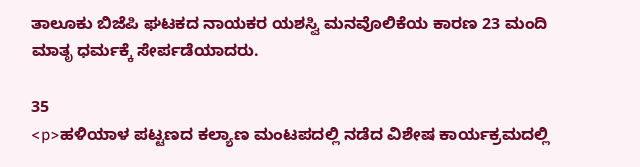ತಾಲೂಕು ಬಿಜೆಪಿ ಘಟಕದ ನಾಯಕರ ಯಶಸ್ವಿ ಮನವೊಲಿಕೆಯ ಕಾರಣ 23 ಮಂದಿ ಮಾತೃ ಧರ್ಮಕ್ಕೆ ಸೇರ್ಪಡೆಯಾದರು.

35
<p>ಹಳಿಯಾಳ ಪಟ್ಟಣದ ಕಲ್ಯಾಣ ಮಂಟಪದಲ್ಲಿ ನಡೆದ ವಿಶೇಷ ಕಾರ್ಯಕ್ರಮದಲ್ಲಿ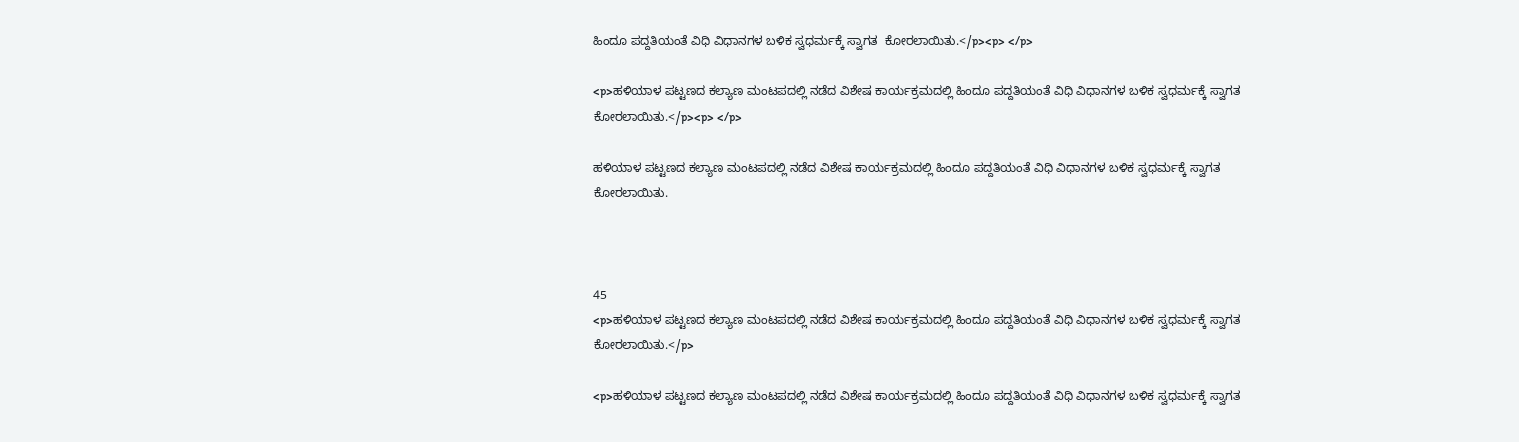ಹಿಂದೂ ಪದ್ದತಿಯಂತೆ ವಿಧಿ ವಿಧಾನಗಳ ಬಳಿಕ ಸ್ವಧರ್ಮಕ್ಕೆ ಸ್ವಾಗತ  ಕೋರಲಾಯಿತು.</p><p> </p>

<p>ಹಳಿಯಾಳ ಪಟ್ಟಣದ ಕಲ್ಯಾಣ ಮಂಟಪದಲ್ಲಿ ನಡೆದ ವಿಶೇಷ ಕಾರ್ಯಕ್ರಮದಲ್ಲಿ ಹಿಂದೂ ಪದ್ದತಿಯಂತೆ ವಿಧಿ ವಿಧಾನಗಳ ಬಳಿಕ ಸ್ವಧರ್ಮಕ್ಕೆ ಸ್ವಾಗತ  ಕೋರಲಾಯಿತು.</p><p> </p>

ಹಳಿಯಾಳ ಪಟ್ಟಣದ ಕಲ್ಯಾಣ ಮಂಟಪದಲ್ಲಿ ನಡೆದ ವಿಶೇಷ ಕಾರ್ಯಕ್ರಮದಲ್ಲಿ ಹಿಂದೂ ಪದ್ದತಿಯಂತೆ ವಿಧಿ ವಿಧಾನಗಳ ಬಳಿಕ ಸ್ವಧರ್ಮಕ್ಕೆ ಸ್ವಾಗತ  ಕೋರಲಾಯಿತು.



45
<p>ಹಳಿಯಾಳ ಪಟ್ಟಣದ ಕಲ್ಯಾಣ ಮಂಟಪದಲ್ಲಿ ನಡೆದ ವಿಶೇಷ ಕಾರ್ಯಕ್ರಮದಲ್ಲಿ ಹಿಂದೂ ಪದ್ದತಿಯಂತೆ ವಿಧಿ ವಿಧಾನಗಳ ಬಳಿಕ ಸ್ವಧರ್ಮಕ್ಕೆ ಸ್ವಾಗತ  ಕೋರಲಾಯಿತು.</p>

<p>ಹಳಿಯಾಳ ಪಟ್ಟಣದ ಕಲ್ಯಾಣ ಮಂಟಪದಲ್ಲಿ ನಡೆದ ವಿಶೇಷ ಕಾರ್ಯಕ್ರಮದಲ್ಲಿ ಹಿಂದೂ ಪದ್ದತಿಯಂತೆ ವಿಧಿ ವಿಧಾನಗಳ ಬಳಿಕ ಸ್ವಧರ್ಮಕ್ಕೆ ಸ್ವಾಗತ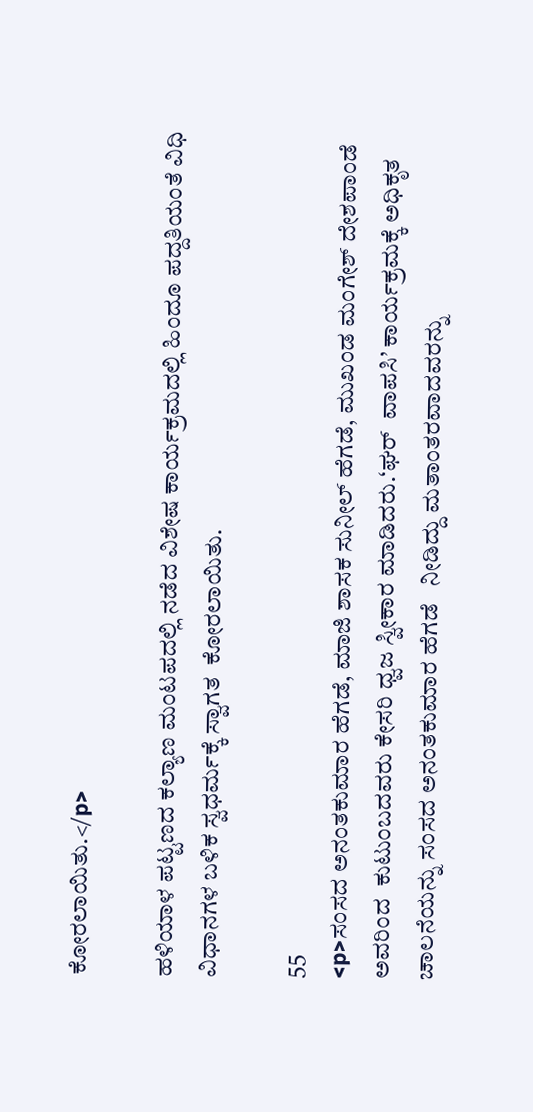ಕೋರಲಾಯಿತು.</p>

ಹಳಿಯಾಳ ಪಟ್ಟಣದ ಕಲ್ಯಾಣ ಮಂಟಪದಲ್ಲಿ ನಡೆದ ವಿಶೇಷ ಕಾರ್ಯಕ್ರಮದಲ್ಲಿ ಹಿಂದೂ ಪದ್ದತಿಯಂತೆ ವಿಧಿ ವಿಧಾನಗಳ ಬಳಿಕ ಸ್ವಧರ್ಮಕ್ಕೆ ಸ್ವಾಗತ  ಕೋರಲಾಯಿತು.

55
<p>ಸಂಸದ ಅನಂತಕುಮಾರ ಹೆಗಡೆ, ಮಾಜಿ ಶಾಸಕ ಸುನೀಲ್ ಹೆಗಡೆ, ಮುಖಂಡ ಮಂಗೇಶ್ ದೇಶಪಾಂಡೆ ಅವರಿಂದ  ಕುಟುಂಬದವರು ಕೇಸರಿ ಧ್ವಜ ಸ್ವೀಕಾರ ಮಾಡಿದರು.‘ಘರ್  ವಾಪಸಿ’ ಕಾರ್ಯಕ್ರಮಕ್ಕೆ ಅಧಿಕೃತ ಚಾಲನೆಯನ್ನು ಸಂಸದ ಅನಂತಕುಮಾರ ಹೆಗಡೆ   ನೀಡಿದ್ದು ಮತಾಂತರವಾದವರನ್ನು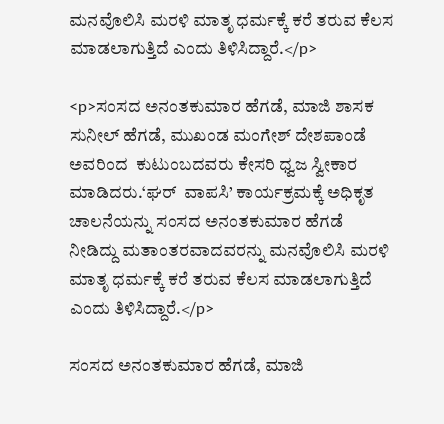ಮನವೊಲಿಸಿ ಮರಳಿ ಮಾತೃ ಧರ್ಮಕ್ಕೆ ಕರೆ ತರುವ ಕೆಲಸ ಮಾಡಲಾಗುತ್ತಿದೆ ಎಂದು ತಿಳಿಸಿದ್ದಾರೆ.</p>

<p>ಸಂಸದ ಅನಂತಕುಮಾರ ಹೆಗಡೆ, ಮಾಜಿ ಶಾಸಕ ಸುನೀಲ್ ಹೆಗಡೆ, ಮುಖಂಡ ಮಂಗೇಶ್ ದೇಶಪಾಂಡೆ ಅವರಿಂದ  ಕುಟುಂಬದವರು ಕೇಸರಿ ಧ್ವಜ ಸ್ವೀಕಾರ ಮಾಡಿದರು.‘ಘರ್  ವಾಪಸಿ’ ಕಾರ್ಯಕ್ರಮಕ್ಕೆ ಅಧಿಕೃತ ಚಾಲನೆಯನ್ನು ಸಂಸದ ಅನಂತಕುಮಾರ ಹೆಗಡೆ   ನೀಡಿದ್ದು ಮತಾಂತರವಾದವರನ್ನು ಮನವೊಲಿಸಿ ಮರಳಿ ಮಾತೃ ಧರ್ಮಕ್ಕೆ ಕರೆ ತರುವ ಕೆಲಸ ಮಾಡಲಾಗುತ್ತಿದೆ ಎಂದು ತಿಳಿಸಿದ್ದಾರೆ.</p>

ಸಂಸದ ಅನಂತಕುಮಾರ ಹೆಗಡೆ, ಮಾಜಿ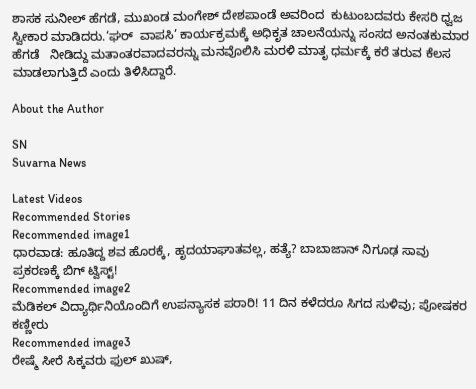ಶಾಸಕ ಸುನೀಲ್ ಹೆಗಡೆ, ಮುಖಂಡ ಮಂಗೇಶ್ ದೇಶಪಾಂಡೆ ಅವರಿಂದ  ಕುಟುಂಬದವರು ಕೇಸರಿ ಧ್ವಜ ಸ್ವೀಕಾರ ಮಾಡಿದರು.‘ಘರ್  ವಾಪಸಿ’ ಕಾರ್ಯಕ್ರಮಕ್ಕೆ ಅಧಿಕೃತ ಚಾಲನೆಯನ್ನು ಸಂಸದ ಅನಂತಕುಮಾರ ಹೆಗಡೆ   ನೀಡಿದ್ದು ಮತಾಂತರವಾದವರನ್ನು ಮನವೊಲಿಸಿ ಮರಳಿ ಮಾತೃ ಧರ್ಮಕ್ಕೆ ಕರೆ ತರುವ ಕೆಲಸ ಮಾಡಲಾಗುತ್ತಿದೆ ಎಂದು ತಿಳಿಸಿದ್ದಾರೆ.

About the Author

SN
Suvarna News

Latest Videos
Recommended Stories
Recommended image1
ಧಾರವಾಡ: ಹೂತಿದ್ದ ಶವ ಹೊರಕ್ಕೆ, ಹೃದಯಾಘಾತವಲ್ಲ, ಹತ್ಯೆ? ಬಾಬಾಜಾನ್ ನಿಗೂಢ ಸಾವು ಪ್ರಕರಣಕ್ಕೆ ಬಿಗ್ ಟ್ವಿಸ್ಟ್!
Recommended image2
ಮೆಡಿಕಲ್ ವಿದ್ಯಾರ್ಥಿನಿಯೊಂದಿಗೆ ಉಪನ್ಯಾಸಕ ಪರಾರಿ! 11 ದಿನ ಕಳೆದರೂ ಸಿಗದ ಸುಳಿವು; ಪೋಷಕರ ಕಣ್ಣೀರು
Recommended image3
ರೇಷ್ಮೆ ಸೀರೆ ಸಿಕ್ಕವರು ಫುಲ್ ಖುಷ್,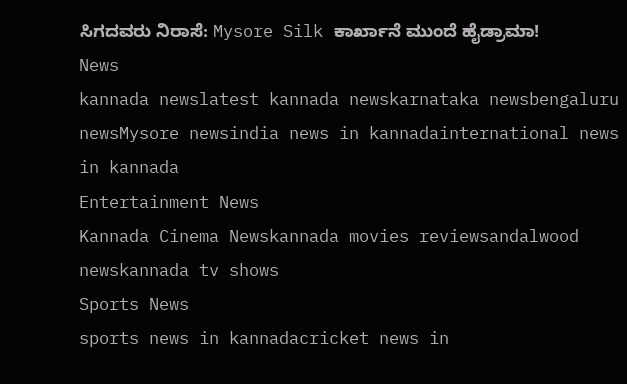ಸಿಗದವರು ನಿರಾಸೆ: Mysore Silk ಕಾರ್ಖಾನೆ ಮುಂದೆ ಹೈಡ್ರಾಮಾ!
News
kannada newslatest kannada newskarnataka newsbengaluru newsMysore newsindia news in kannadainternational news in kannada
Entertainment News
Kannada Cinema Newskannada movies reviewsandalwood newskannada tv shows
Sports News
sports news in kannadacricket news in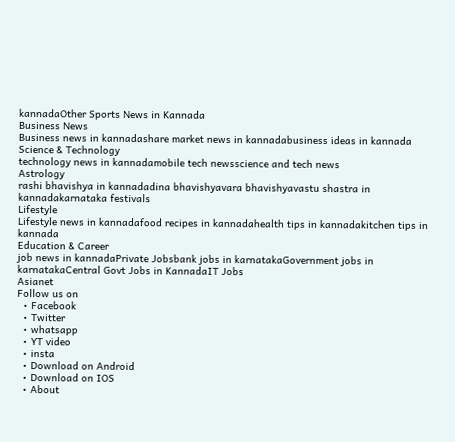kannadaOther Sports News in Kannada
Business News
Business news in kannadashare market news in kannadabusiness ideas in kannada
Science & Technology
technology news in kannadamobile tech newsscience and tech news
Astrology
rashi bhavishya in kannadadina bhavishyavara bhavishyavastu shastra in kannadakarnataka festivals
Lifestyle
Lifestyle news in kannadafood recipes in kannadahealth tips in kannadakitchen tips in kannada
Education & Career
job news in kannadaPrivate Jobsbank jobs in karnatakaGovernment jobs in karnatakaCentral Govt Jobs in KannadaIT Jobs
Asianet
Follow us on
  • Facebook
  • Twitter
  • whatsapp
  • YT video
  • insta
  • Download on Android
  • Download on IOS
  • About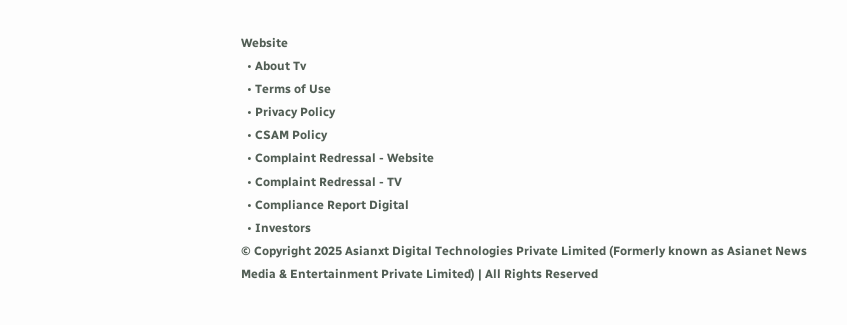Website
  • About Tv
  • Terms of Use
  • Privacy Policy
  • CSAM Policy
  • Complaint Redressal - Website
  • Complaint Redressal - TV
  • Compliance Report Digital
  • Investors
© Copyright 2025 Asianxt Digital Technologies Private Limited (Formerly known as Asianet News Media & Entertainment Private Limited) | All Rights Reserved